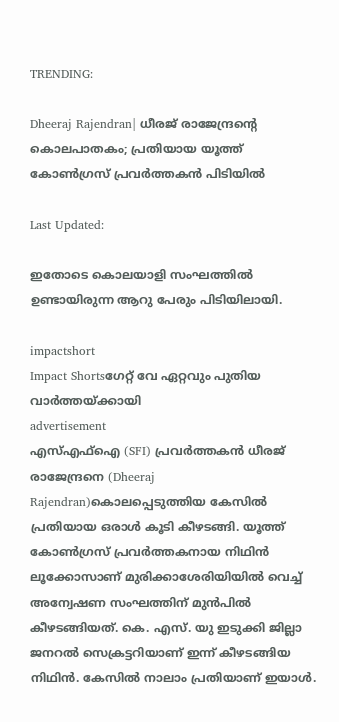TRENDING:

Dheeraj Rajendran| ധീരജ് രാജേന്ദ്രന്റെ കൊലപാതകം; പ്രതിയായ യൂത്ത് കോൺഗ്രസ് പ്രവർത്തകൻ പിടിയിൽ

Last Updated:

ഇതോടെ കൊലയാളി സംഘത്തിൽ ഉണ്ടായിരുന്ന ആറു പേരും പിടിയിലായി.

impactshort
Impact Shortsഗേറ്റ് വേ ഏറ്റവും പുതിയ വാർത്തയ്ക്കായി
advertisement
എസ്എഫ്ഐ (SFI) പ്രവര്‍ത്തകൻ ധീരജ്‌ രാജേന്ദ്രനെ (Dheeraj Rajendran)കൊലപ്പെടുത്തിയ കേസിൽ പ്രതിയായ ഒരാൾ കൂടി കീഴടങ്ങി. യൂത്ത് കോൺഗ്രസ് പ്രവർത്തകനായ നിഥിൻ ലൂക്കോസാണ് മുരിക്കാശേരിയിയിൽ വെച്ച് അന്വേഷണ സംഘത്തിന് മുൻപിൽ കീഴടങ്ങിയത്. കെ. എസ്‌. യു ഇടുക്കി ജില്ലാ ജനറൽ സെക്രട്ടറിയാണ് ഇന്ന് കീഴടങ്ങിയ നിഥിൻ. കേസിൽ നാലാം പ്രതിയാണ് ഇയാൾ.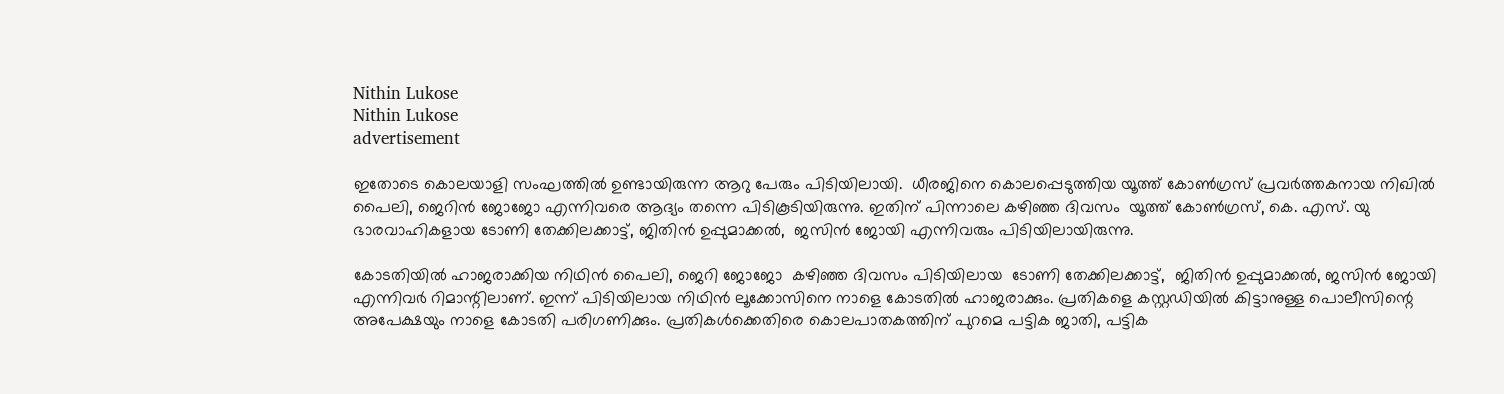Nithin Lukose
Nithin Lukose
advertisement

ഇതോടെ കൊലയാളി സംഘത്തിൽ ഉണ്ടായിരുന്ന ആറു പേരും പിടിയിലായി.  ധീരജിനെ കൊലപ്പെടുത്തിയ യൂത്ത് കോൺഗ്രസ് പ്രവർത്തകനായ നിഖില്‍ പൈലി, ജെറിന്‍ ജോജോ എന്നിവരെ ആദ്യം തന്നെ പിടികൂടിയിരുന്നു. ഇതിന് പിന്നാലെ കഴിഞ്ഞ ദിവസം  യൂത്ത് കോൺഗ്രസ്, കെ. എസ്. യു ഭാരവാഹികളായ ടോണി തേക്കിലക്കാട്ട്‌, ജിതിൻ ഉപ്പുമാക്കൽ,  ജസിൻ ജോയി എന്നിവരും പിടിയിലായിരുന്നു.

കോടതിയിൽ ഹാജരാക്കിയ നിഥിൻ പൈലി, ജെറി ജോജോ  കഴിഞ്ഞ ദിവസം പിടിയിലായ  ടോണി തേക്കിലക്കാട്ട്‌,  ജിതിൻ ഉപ്പുമാക്കൽ, ജസിൻ ജോയി എന്നിവർ റിമാന്റിലാണ്. ഇന്ന് പിടിയിലായ നിഥിൻ ലൂക്കോസിനെ നാളെ കോടതിൽ ഹാജരാക്കും. പ്രതികളെ കസ്റ്റഡിയില്‍ കിട്ടാനുള്ള പൊലീസിന്റെ അപേക്ഷയും നാളെ കോടതി പരിഗണിക്കും. പ്രതികള്‍ക്കെതിരെ കൊലപാതകത്തിന് പുറമെ പട്ടിക ജാതി, പട്ടിക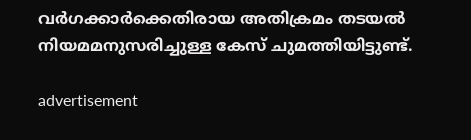വർഗക്കാർക്കെതിരായ അതിക്രമം തടയൽ നിയമമനുസരിച്ചുള്ള കേസ്‌ ചുമത്തിയിട്ടുണ്ട്.

advertisement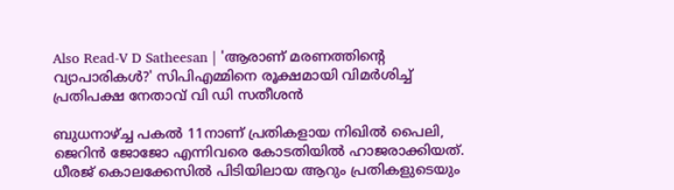Also Read-V D Satheesan | 'ആരാണ് മരണത്തിന്റെ വ്യാപാരികള്‍?' സിപിഎമ്മിനെ രൂക്ഷമായി വിമര്‍ശിച്ച് പ്രതിപക്ഷ നേതാവ് വി ഡി സതീശന്‍

ബുധനാഴ്ച്ച പകൽ 11നാണ്‌ പ്രതികളായ നിഖിൽ പൈലി, ജെറിൻ ജോജോ എന്നിവരെ കോടതിയില്‍ ഹാജരാക്കിയത്.  ധീരജ്‌ കൊലക്കേസിൽ പിടിയിലായ ആറും പ്രതികളുടെയും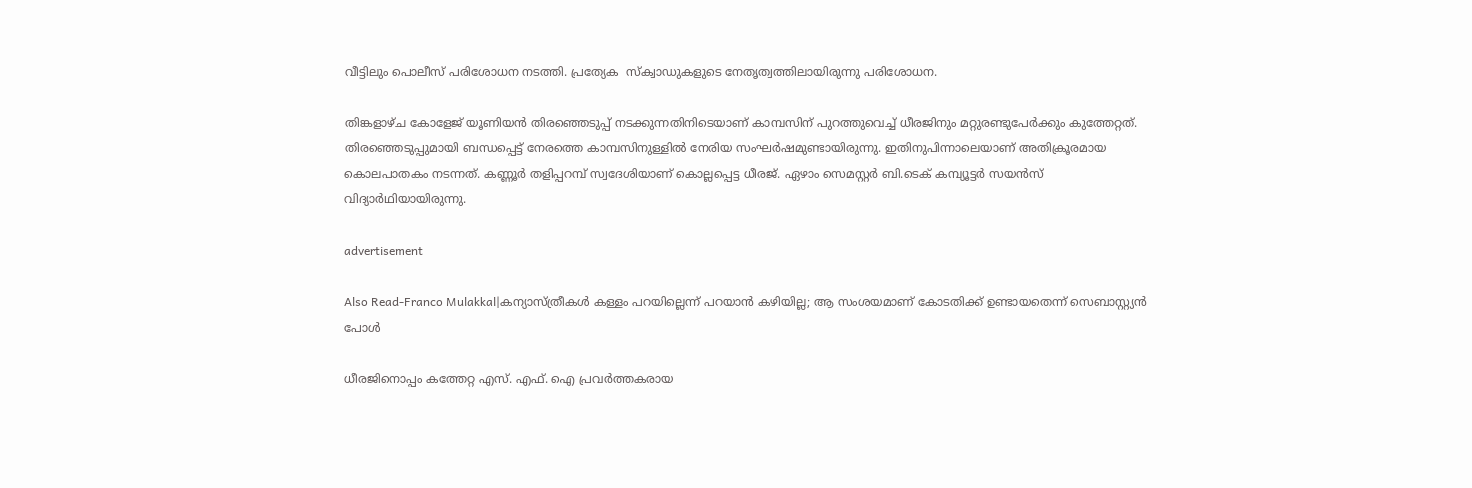വീട്ടിലും പൊലീസ് പരിശോധന നടത്തി. പ്രത്യേക  സ്‌ക്വാഡുകളുടെ നേതൃത്വത്തിലായിരുന്നു പരിശോധന.

തിങ്കളാഴ്ച കോളേജ് യൂണിയൻ തിരഞ്ഞെടുപ്പ് നടക്കുന്നതിനിടെയാണ് കാമ്പസിന് പുറത്തുവെച്ച് ധീരജിനും മറ്റുരണ്ടുപേർക്കും കുത്തേറ്റത്. തിരഞ്ഞെടുപ്പുമായി ബന്ധപ്പെട്ട് നേരത്തെ കാമ്പസിനുള്ളിൽ നേരിയ സംഘർഷമുണ്ടായിരുന്നു. ഇതിനുപിന്നാലെയാണ് അതിക്രൂരമായ കൊലപാതകം നടന്നത്. കണ്ണൂർ തളിപ്പറമ്പ് സ്വദേശിയാണ് കൊല്ലപ്പെട്ട ധീരജ്. ഏഴാം സെമസ്റ്റർ ബി.ടെക് കമ്പ്യൂട്ടർ സയൻസ് വിദ്യാർഥിയായിരുന്നു.

advertisement

Also Read-Franco Mulakkal|കന്യാസ്ത്രീകൾ കള്ളം പറയില്ലെന്ന് പറയാൻ കഴിയില്ല; ആ സംശയമാണ് കോടതിക്ക് ഉണ്ടായതെന്ന് സെബാസ്റ്റ്യൻ പോൾ

ധീരജിനൊപ്പം കത്തേറ്റ എസ്. എഫ്. ഐ പ്രവര്‍ത്തകരായ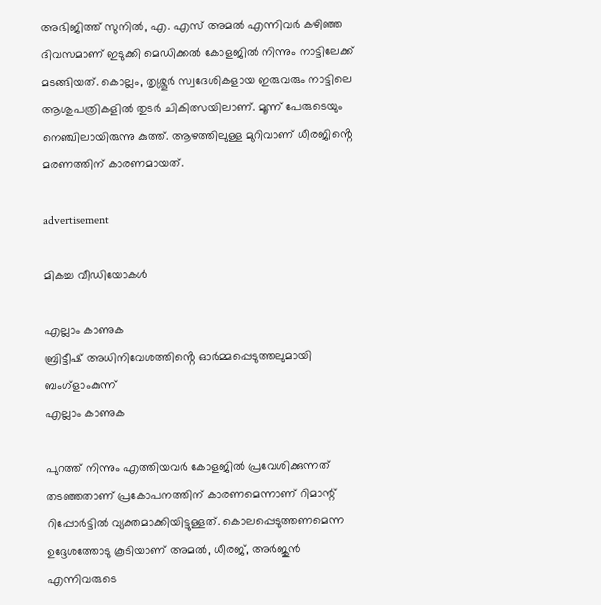അഭിജിത്ത് സുനില്‍, എ. എസ് അമല്‍ എന്നിവര്‍ കഴിഞ്ഞ ദിവസമാണ് ഇടുക്കി മെഡിക്കൽ കോളജിൽ നിന്നും നാട്ടിലേക്ക് മടങ്ങിയത്. കൊല്ലം, തൃശ്ശൂർ സ്വദേശികളായ ഇരുവരും നാട്ടിലെ ആശുപത്രികളിൽ തുടർ ചികിത്സയിലാണ്. മൂന്ന് പേരുടെയും നെഞ്ചിലായിരുന്നു കുത്ത്. ആഴത്തിലുള്ള മുറിവാണ് ധീരജിൻ്റെ മരണത്തിന് കാരണമായത്.

advertisement

മികച്ച വീഡിയോകൾ

എല്ലാം കാണുക
ബ്രിട്ടീഷ് അധിനിവേശത്തിൻ്റെ ഓർമ്മപ്പെടുത്തലുമായി ബംഗ്ളാംകുന്ന്
എല്ലാം കാണുക

പുറത്ത് നിന്നും എത്തിയവർ കോളജിൽ പ്രവേശിക്കുന്നത് തടഞ്ഞതാണ് പ്രകോപനത്തിന് കാരണമെന്നാണ് റിമാന്റ് റിപ്പോർട്ടിൽ വ്യക്തമാക്കിയിട്ടുള്ളത്. കൊലപ്പെടുത്തണമെന്ന ഉദ്ദേശത്തോടു കൂടിയാണ് അമൽ, ധീരജ്, അർജുൻ എന്നിവരുടെ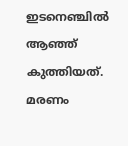ഇടനെഞ്ചിൽ ആഞ്ഞ് കുത്തിയത്. മരണം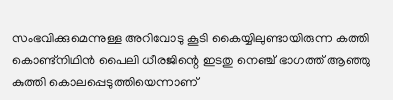സംഭവിക്കുമെന്നുള്ള അറിവോടു കൂടി കൈയ്യിലുണ്ടായിരുന്ന കത്തി കൊണ്ട്നിഥിൻ പൈലി ധീരജിന്റെ ഇടതു നെഞ്ച് ഭാഗത്ത് ആഞ്ഞു കുത്തി കൊലപ്പെടുത്തിയെന്നാണ്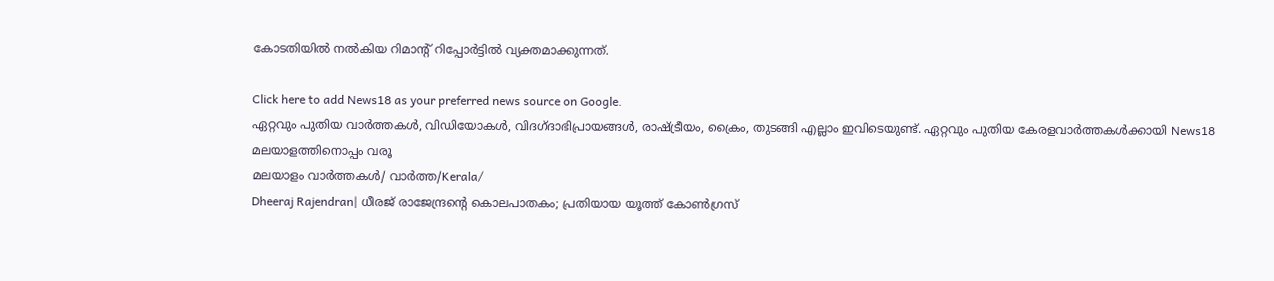കോടതിയിൽ നൽകിയ റിമാന്റ് റിപ്പോർട്ടിൽ വ്യക്തമാക്കുന്നത്.

Click here to add News18 as your preferred news source on Google.
ഏറ്റവും പുതിയ വാർത്തകൾ, വിഡിയോകൾ, വിദഗ്ദാഭിപ്രായങ്ങൾ, രാഷ്ട്രീയം, ക്രൈം, തുടങ്ങി എല്ലാം ഇവിടെയുണ്ട്. ഏറ്റവും പുതിയ കേരളവാർത്തകൾക്കായി News18 മലയാളത്തിനൊപ്പം വരൂ
മലയാളം വാർത്തകൾ/ വാർത്ത/Kerala/
Dheeraj Rajendran| ധീരജ് രാജേന്ദ്രന്റെ കൊലപാതകം; പ്രതിയായ യൂത്ത് കോൺഗ്രസ്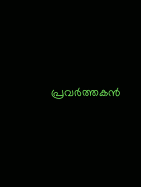പ്രവർത്തകൻ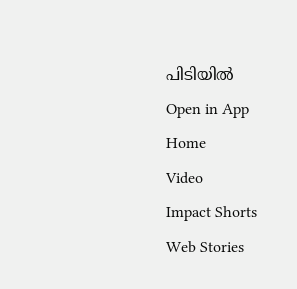പിടിയിൽ
Open in App
Home
Video
Impact Shorts
Web Stories